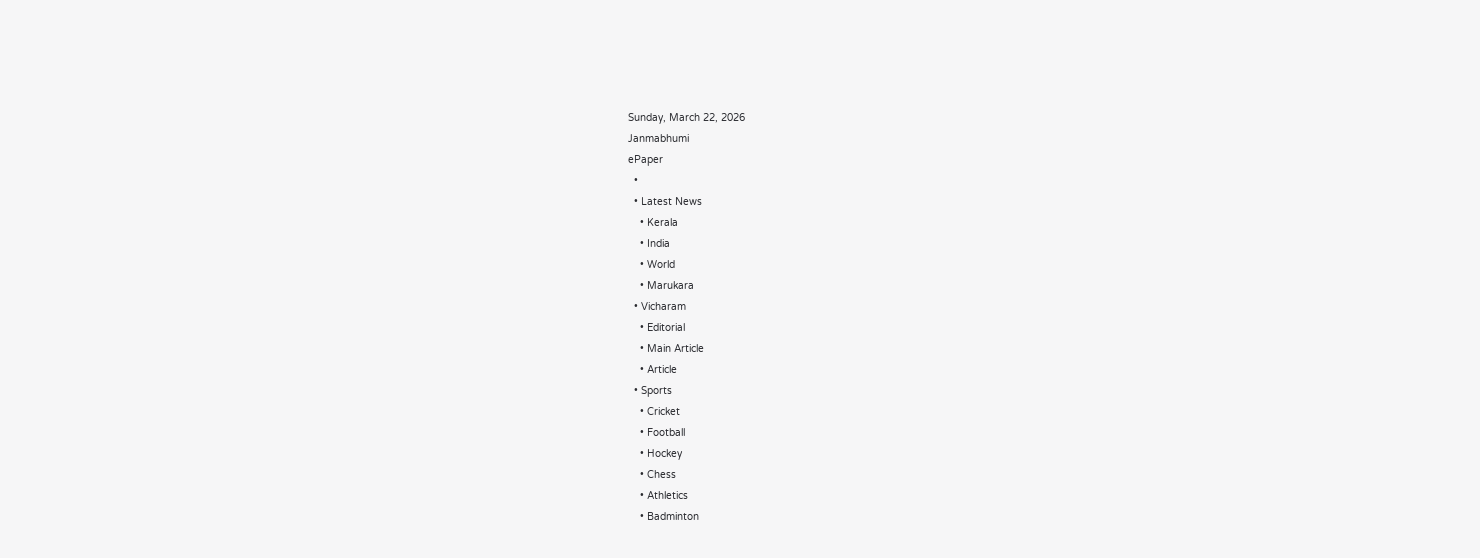Sunday, March 22, 2026
Janmabhumi
ePaper
  •
  • Latest News
    • Kerala
    • India
    • World
    • Marukara
  • Vicharam
    • Editorial
    • Main Article
    • Article
  • Sports
    • Cricket
    • Football
    • Hockey
    • Chess
    • Athletics
    • Badminton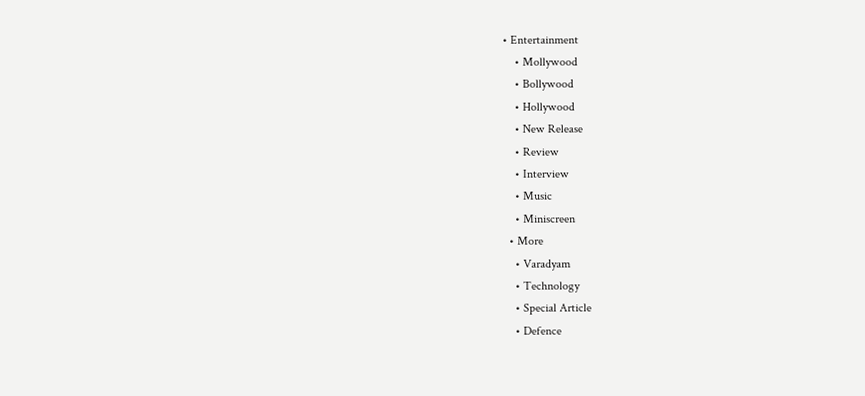• Entertainment
    • Mollywood
    • Bollywood
    • Hollywood
    • New Release
    • Review
    • Interview
    • Music
    • Miniscreen
  • More
    • Varadyam
    • Technology
    • Special Article
    • Defence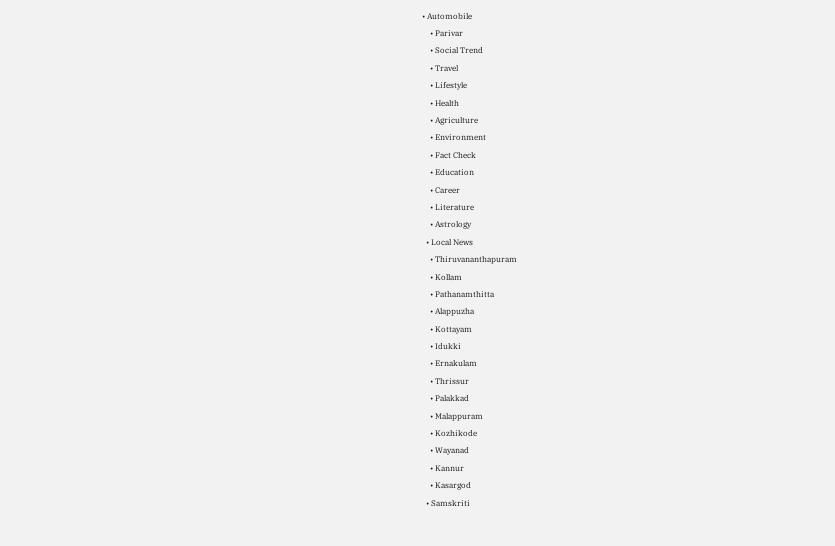• Automobile
    • Parivar
    • Social Trend
    • Travel
    • Lifestyle
    • Health
    • Agriculture
    • Environment
    • Fact Check
    • Education
    • Career
    • Literature
    • Astrology
  • Local News
    • Thiruvananthapuram
    • Kollam
    • Pathanamthitta
    • Alappuzha
    • Kottayam
    • Idukki
    • Ernakulam
    • Thrissur
    • Palakkad
    • Malappuram
    • Kozhikode
    • Wayanad
    • Kannur
    • Kasargod
  • Samskriti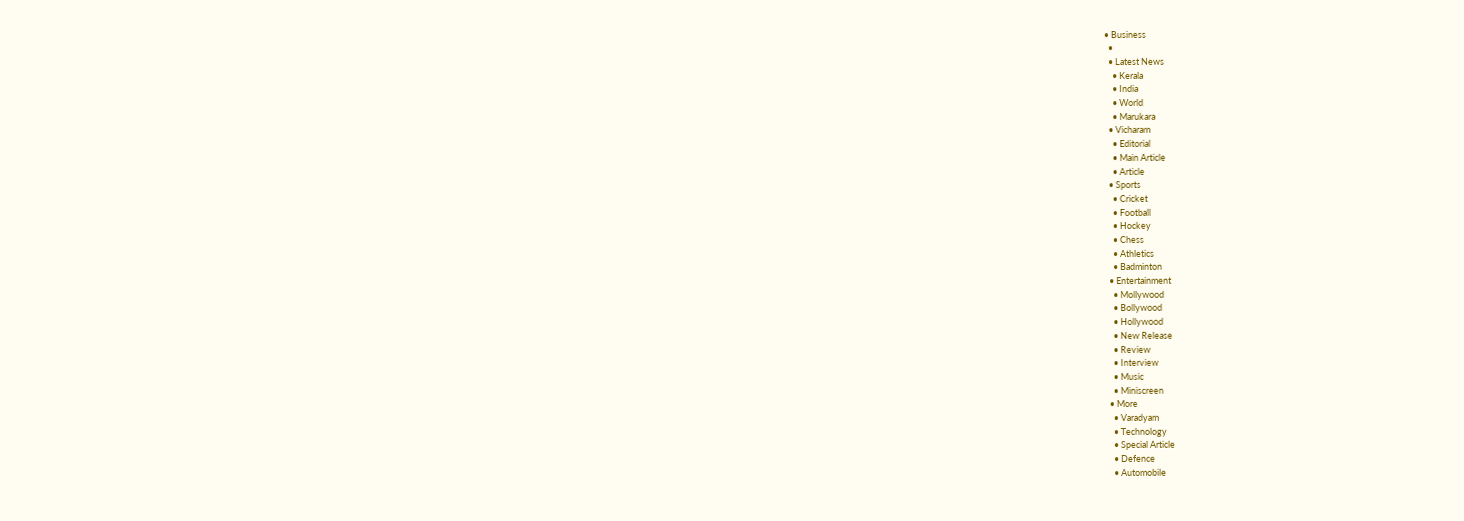• Business
  •
  • Latest News
    • Kerala
    • India
    • World
    • Marukara
  • Vicharam
    • Editorial
    • Main Article
    • Article
  • Sports
    • Cricket
    • Football
    • Hockey
    • Chess
    • Athletics
    • Badminton
  • Entertainment
    • Mollywood
    • Bollywood
    • Hollywood
    • New Release
    • Review
    • Interview
    • Music
    • Miniscreen
  • More
    • Varadyam
    • Technology
    • Special Article
    • Defence
    • Automobile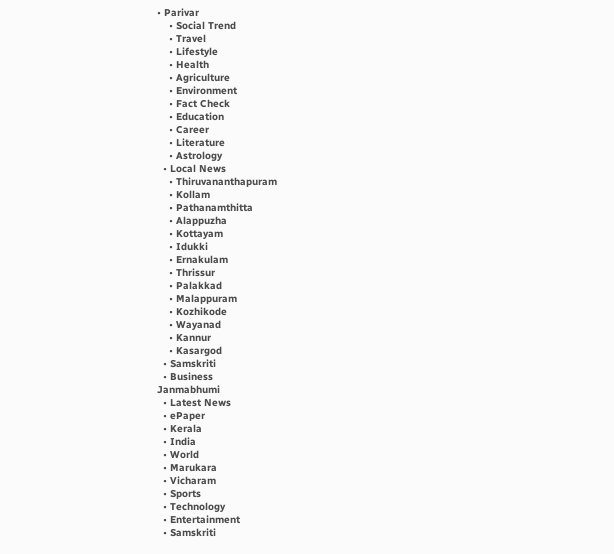• Parivar
    • Social Trend
    • Travel
    • Lifestyle
    • Health
    • Agriculture
    • Environment
    • Fact Check
    • Education
    • Career
    • Literature
    • Astrology
  • Local News
    • Thiruvananthapuram
    • Kollam
    • Pathanamthitta
    • Alappuzha
    • Kottayam
    • Idukki
    • Ernakulam
    • Thrissur
    • Palakkad
    • Malappuram
    • Kozhikode
    • Wayanad
    • Kannur
    • Kasargod
  • Samskriti
  • Business
Janmabhumi
  • Latest News
  • ePaper
  • Kerala
  • India
  • World
  • Marukara
  • Vicharam
  • Sports
  • Technology
  • Entertainment
  • Samskriti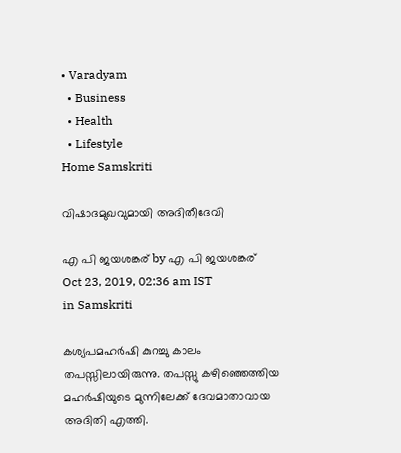• Varadyam
  • Business
  • Health
  • Lifestyle
Home Samskriti

വിഷാദമുഖവുമായി അദിതീദേവി

എ പി ജയശങ്കര് by എ പി ജയശങ്കര്
Oct 23, 2019, 02:36 am IST
in Samskriti

കശ്യപമഹര്‍ഷി കുറച്ചു കാലം തപസ്സിലായിരുന്നു. തപസ്സു കഴിഞ്ഞെത്തിയ മഹര്‍ഷിയുടെ മുന്നിലേക്ക് ദേവമാതാവായ അദിതി എത്തി.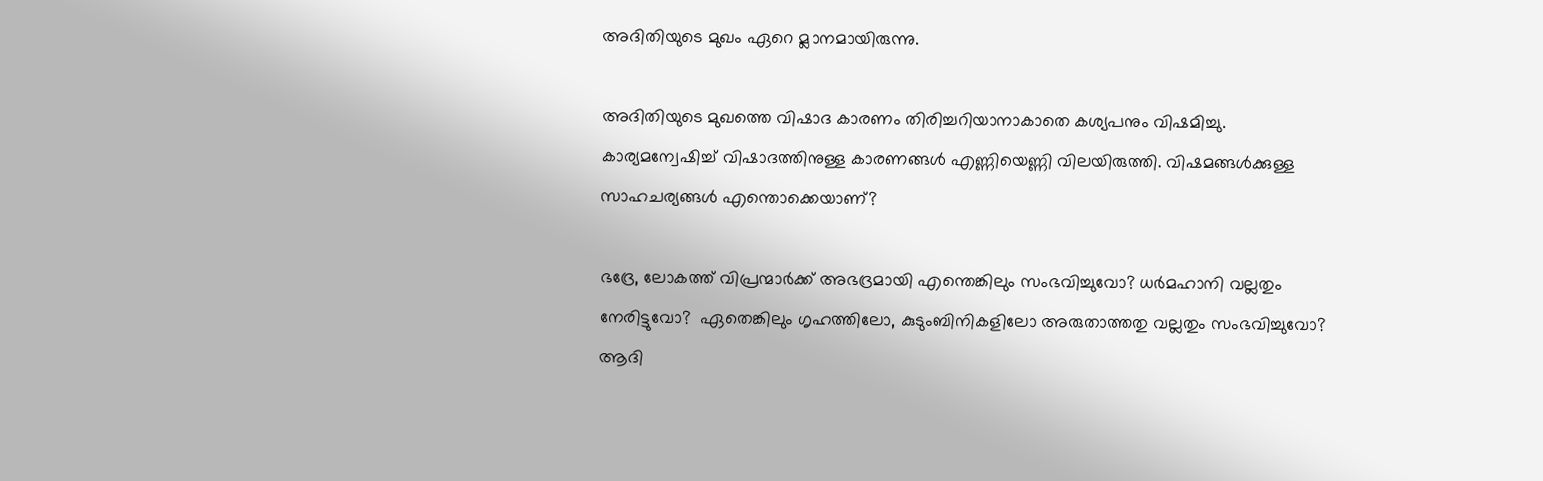അദിതിയുടെ മുഖം ഏറെ മ്ലാനമായിരുന്നു.

അദിതിയുടെ മുഖത്തെ വിഷാദ കാരണം തിരിച്ചറിയാനാകാതെ കശ്യപനും വിഷമിച്ചു. കാര്യമന്വേഷിച്ച് വിഷാദത്തിനുള്ള കാരണങ്ങള്‍ എണ്ണിയെണ്ണി വിലയിരുത്തി. വിഷമങ്ങള്‍ക്കുള്ള സാഹചര്യങ്ങള്‍ എന്തൊക്കെയാണ്?

ഭദ്രേ, ലോകത്ത് വിപ്രന്മാര്‍ക്ക് അഭദ്രമായി എന്തെങ്കിലും സംഭവിച്ചുവോ? ധര്‍മഹാനി വല്ലതും നേരിട്ടുവോ?  ഏതെങ്കിലും ഗൃഹത്തിലോ, കുടുംബിനികളിലോ അരുതാത്തതു വല്ലതും സംഭവിച്ചുവോ?  ആദി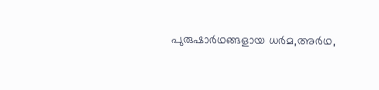പുരുഷാര്‍ഥങ്ങളായ ധര്‍മ,അര്‍ഥ,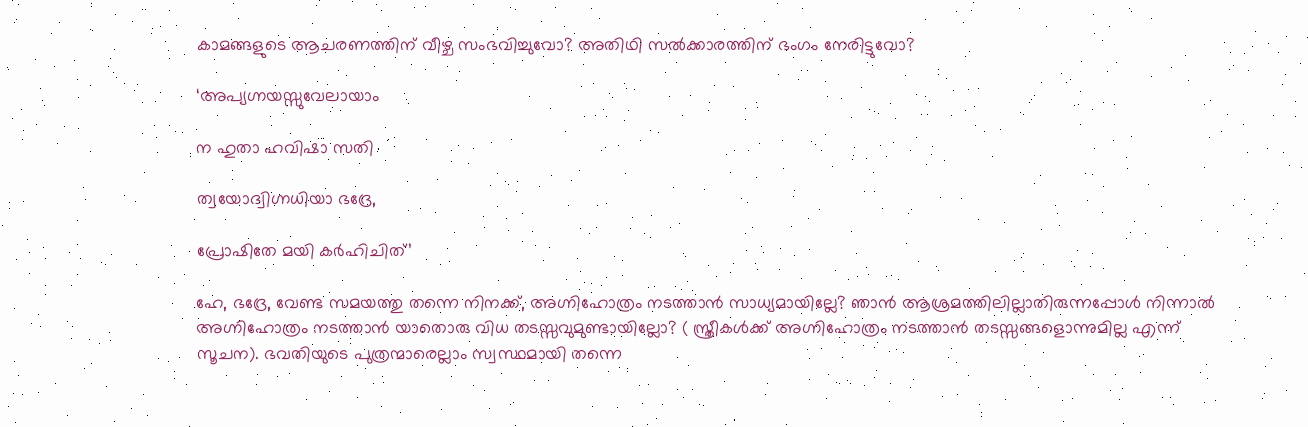കാമങ്ങളുടെ ആചരണത്തിന് വീഴ്ച സംഭവിച്ചുവോ? അതിഥി സല്‍ക്കാരത്തിന് ഭംഗം നേരിട്ടുവോ?

‘അപ്യഗ്നയസ്സുവേലായാം

ന ഹുതാ ഹവിഷാ സതി

ത്വയോദ്വിഗ്നധിയാ ഭദ്രേ,

പ്രോഷിതേ മയി കര്‍ഹിചിത്’

ഹേ, ഭദ്രേ, വേണ്ട സമയത്തു തന്നെ നിനക്ക്, അഗ്നിഹോത്രം നടത്താന്‍ സാധ്യമായില്ലേ? ഞാന്‍ ആശ്രമത്തിലില്ലാതിരുന്നപ്പോള്‍ നിന്നാല്‍ അഗ്നിഹോത്രം നടത്താന്‍ യാതൊരു വിധ തടസ്സവുമുണ്ടായില്ലോ? ( സ്ത്രീകള്‍ക്ക് അഗ്നിഹോത്രം നടത്താന്‍ തടസ്സങ്ങളൊന്നുമില്ല എന്ന് സൂചന). ഭവതിയുടെ പുത്രന്മാരെല്ലാം സ്വസ്ഥമായി തന്നെ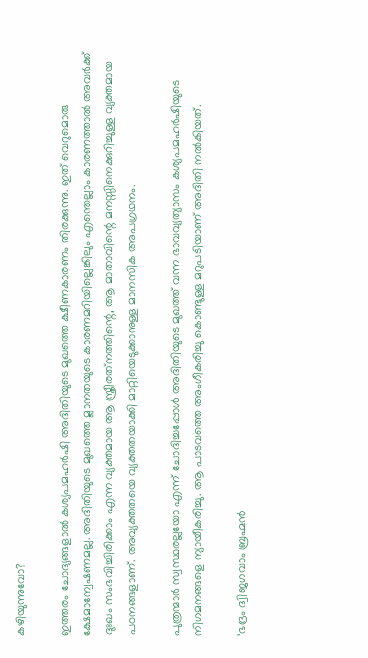കഴിയുന്നുവോ?

ഇത്തരം ചോദ്യങ്ങളാല്‍ കശ്യപമഹര്‍ഷി അദിതിയുടെ മുഖത്തെ ക്ഷീണകാരണം തിരക്കുന്നു. ഇത് വെറുമൊരു ക്ഷേമാന്വേഷണമല്ല. അദിതിയുടെ മുഖത്തെ മ്ലാനതയുടെ കാരണമറിയില്ലെങ്കിലും എന്തെല്ലാം കാരണത്താല്‍ അവര്‍ക്ക് ദുഃഖം സംഭവിച്ചിരിക്കാം എന്ന വ്യക്തമായ ആ സ്ത്രീരത്‌നത്തിന്റെ, ആ മാതാവിന്റെ മനസ്സിനെക്കുറിച്ചുള്ള വ്യക്തമായ പഠനങ്ങളാണ്. അവ്യക്തതയെ വ്യക്തതയാക്കി മാറ്റിയെടുക്കാനുള്ള മാനസിക അപഗ്രഥനം.

പുത്രന്മാര്‍ സ്വസ്ഥരല്ലയോ എന്ന് ചോദിച്ചപ്പോള്‍ അദിതിയുടെ മുഖത്ത് വന്ന ഭാവവ്യത്യാസം കശ്യപമഹര്‍ഷിയുടെ നിഗമനങ്ങളെ ന്യായീകരിച്ചു. ആ പാടവത്തെ അംഗീകരിച്ചു കൊണ്ടുള്ള മറുപടിയാണ് അദിതി നല്‍കിയത്.

‘ഭദ്രം ദ്വിജഗവാം ബ്രഹ്മന്‍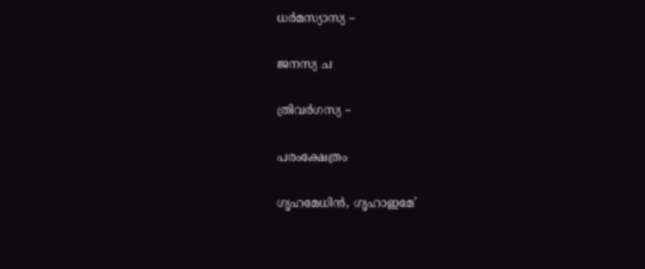ധര്‍മസ്യാസ്യ –

ജനസ്യ ച

ത്രിവര്‍ഗസ്യ –

പരംക്ഷേത്രം

ഗൃഹമേധിന്‍, ഗൃഹാഇമേ’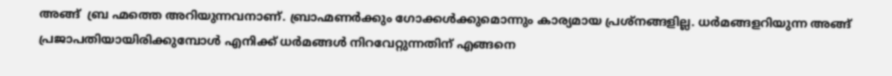അങ്ങ്  ബ്ര ഹ്മത്തെ അറിയുന്നവനാണ്. ബ്രാഹ്മണര്‍ക്കും ഗോക്കള്‍ക്കുമൊന്നും കാര്യമായ പ്രശ്‌നങ്ങളില്ല. ധര്‍മങ്ങളറിയുന്ന അങ്ങ് പ്രജാപതിയായിരിക്കുമ്പോള്‍ എനിക്ക് ധര്‍മങ്ങള്‍ നിറവേറ്റുന്നതിന് എങ്ങനെ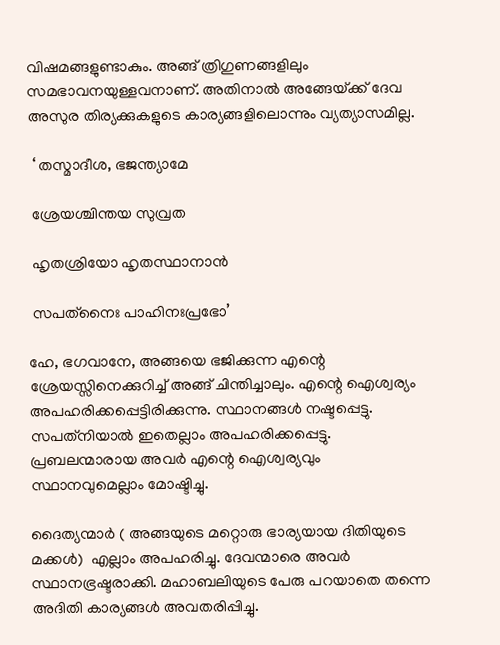വിഷമങ്ങളുണ്ടാകും. അങ്ങ് ത്രിഗുണങ്ങളിലും സമഭാവനയുള്ളവനാണ്. അതിനാല്‍ അങ്ങേയ്‌ക്ക് ദേവ   അസുര തിര്യക്കുകളുടെ കാര്യങ്ങളിലൊന്നും വ്യത്യാസമില്ല.

 ‘ തസ്മാദീശ, ഭജന്ത്യാമേ

 ശ്രേയശ്ചിന്തയ സുവ്രത

 ഹൃതശ്രിയോ ഹൃതസ്ഥാനാന്‍

 സപത്‌നൈഃ പാഹിനഃപ്രഭോ’

ഹേ, ഭഗവാനേ, അങ്ങയെ ഭജിക്കുന്ന എന്റെ ശ്രേയസ്സിനെക്കുറിച്ച് അങ്ങ് ചിന്തിച്ചാലും. എന്റെ ഐശ്വര്യം അപഹരിക്കപ്പെട്ടിരിക്കുന്നു. സ്ഥാനങ്ങള്‍ നഷ്ടപ്പെട്ടു. സപത്‌നിയാല്‍ ഇതെല്ലാം അപഹരിക്കപ്പെട്ടു. പ്രബലന്മാരായ അവര്‍ എന്റെ ഐശ്വര്യവും സ്ഥാനവുമെല്ലാം മോഷ്ടിച്ചു.

ദൈത്യന്മാര്‍ ( അങ്ങയുടെ മറ്റൊരു ഭാര്യയായ ദിതിയുടെ മക്കള്‍)  എല്ലാം അപഹരിച്ചു. ദേവന്മാരെ അവര്‍ സ്ഥാനഭ്രഷ്ടരാക്കി. മഹാബലിയുടെ പേരു പറയാതെ തന്നെ അദിതി കാര്യങ്ങള്‍ അവതരിപ്പിച്ചു.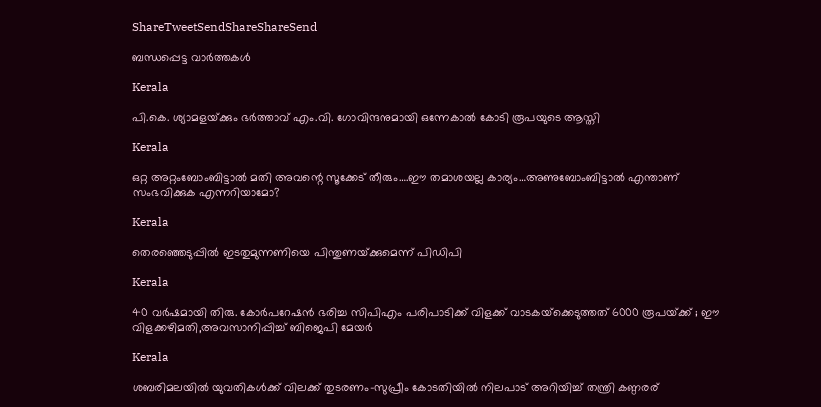ShareTweetSendShareShareSend

ബന്ധപ്പെട്ട വാര്‍ത്തകള്‍

Kerala

പി.കെ. ശ്യാമളയ്‌ക്കും ഭര്‍ത്താവ് എം.വി. ഗോവിന്ദനുമായി ഒന്നേകാല്‍ കോടി രൂപയുടെ ആസ്തി

Kerala

ഒറ്റ അറ്റംബോംബിട്ടാൽ മതി അവന്റെ സൂക്കേട് തീരും….ഈ തമാശയല്ല കാര്യം…അണുബോംബിട്ടാല്‍ എന്താണ് സംഭവിക്കുക എന്നറിയാമോ?

Kerala

തെരഞ്ഞെടുപ്പില്‍ ഇടതുമുന്നണിയെ പിന്തുണയ്‌ക്കുമെന്ന് പിഡിപി

Kerala

40 വര്‍ഷമായി തിരു. കോര്‍പറേഷന്‍ ഭരിച്ച സിപിഎം പരിപാടിക്ക് വിളക്ക് വാടകയ്‌ക്കെടുത്തത് 6000 രൂപയ്‌ക്ക് ; ഈ വിളക്കഴിമതി,അവസാനിപ്പിച്ച് ബിജെപി മേയര്‍

Kerala

ശബരിമലയില്‍ യുവതികള്‍ക്ക് വിലക്ക് തുടരണം-സുപ്രീം കോടതിയില്‍ നിലപാട് അറിയിച്ച് തന്ത്രി കണ്ഠരര്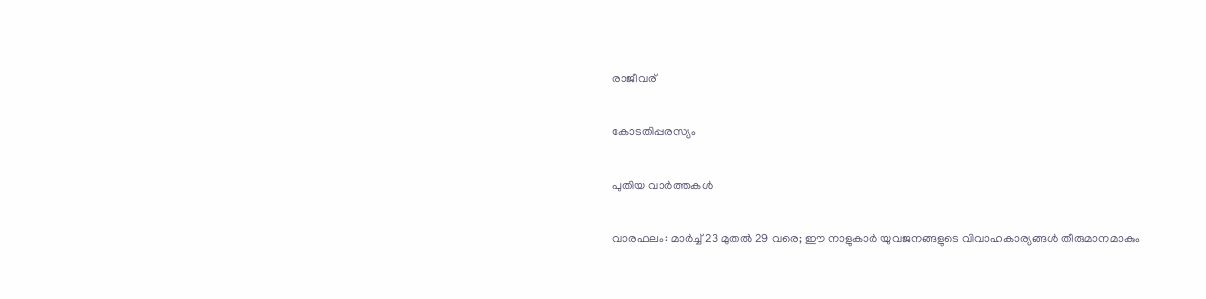രാജീവര്

കോടതിപ്പരസ്യം

പുതിയ വാര്‍ത്തകള്‍

വാരഫലം: മാര്‍ച്ച് 23 മുതല്‍ 29 വരെ; ഈ നാളുകാര്‍ യുവജനങ്ങളുടെ വിവാഹകാര്യങ്ങള്‍ തീരുമാനമാകും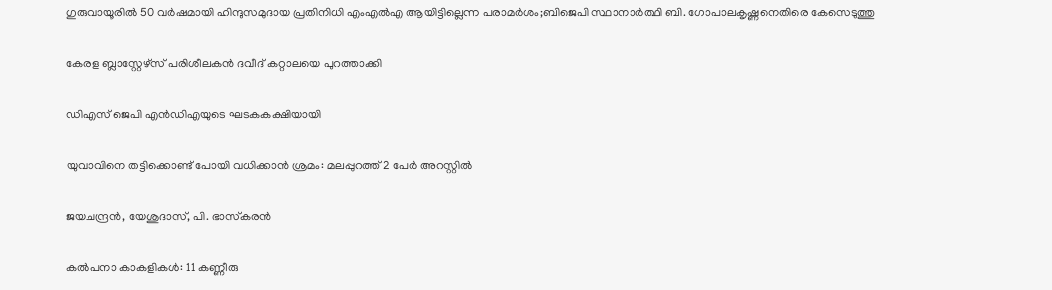ഗുരുവായൂരില്‍ 50 വര്‍ഷമായി ഹിന്ദുസമുദായ പ്രതിനിധി എംഎല്‍എ ആയിട്ടില്ലെന്ന പരാമര്‍ശം;ബിജെപി സ്ഥാനാര്‍ത്ഥി ബി. ഗോപാലകൃഷ്ണനെതിരെ കേസെടുത്തു

കേരള ബ്ലാസ്റ്റേഴ്സ് പരിശീലകന്‍ ദവീദ് കറ്റാലയെ പുറത്താക്കി

ഡിഎസ് ജെപി എൻഡിഎയുടെ ഘടകകക്ഷിയായി

യുവാവിനെ തട്ടിക്കൊണ്ട് പോയി വധിക്കാന്‍ ശ്രമം: മലപ്പുറത്ത് 2 പേര്‍ അറസ്റ്റില്‍

ജയചന്ദ്രന്‍, യേശുദാസ്, പി. ഭാസ്‌കരന്‍

കല്‍പനാ കാകളികള്‍: 11 കണ്ണീരു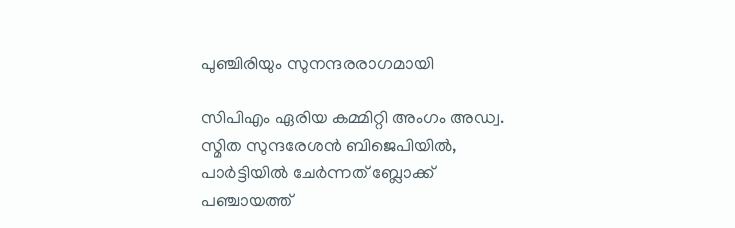പുഞ്ചിരിയും സുനന്ദരരാഗമായി

സിപിഎം ഏരിയ കമ്മിറ്റി അംഗം അഡ്വ. സ്മിത സുന്ദരേശന്‍ ബിജെപിയില്‍, പാര്‍ട്ടിയില്‍ ചേര്‍ന്നത് ബ്ലോക്ക് പഞ്ചായത്ത്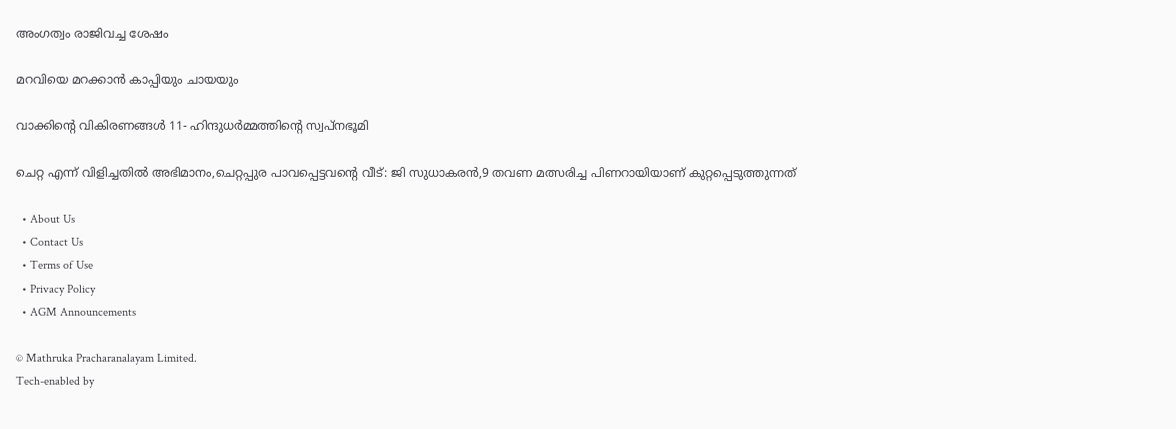അംഗത്വം രാജിവച്ച ശേഷം

മറവിയെ മറക്കാന്‍ കാപ്പിയും ചായയും

വാക്കിന്റെ വികിരണങ്ങള്‍ 11- ഹിന്ദുധര്‍മ്മത്തിന്റെ സ്വപ്‌നഭൂമി

ചെറ്റ എന്ന് വിളിച്ചതില്‍ അഭിമാനം,ചെറ്റപ്പുര പാവപ്പെട്ടവന്റെ വീട്: ജി സുധാകരന്‍,9 തവണ മത്സരിച്ച പിണറായിയാണ് കുറ്റപ്പെടുത്തുന്നത്

  • About Us
  • Contact Us
  • Terms of Use
  • Privacy Policy
  • AGM Announcements

© Mathruka Pracharanalayam Limited.
Tech-enabled by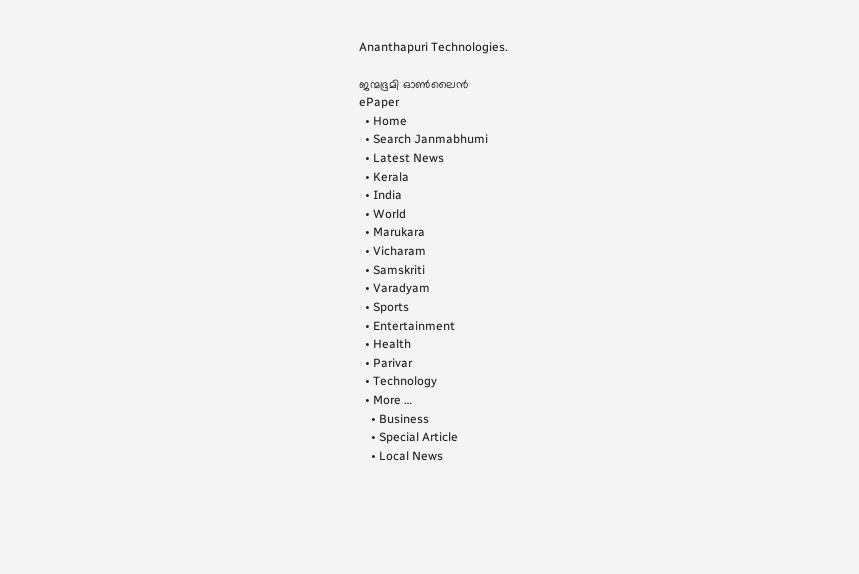Ananthapuri Technologies.

ജന്മഭൂമി ഓണ്‍ലൈന്‍
ePaper
  • Home
  • Search Janmabhumi
  • Latest News
  • Kerala
  • India
  • World
  • Marukara
  • Vicharam
  • Samskriti
  • Varadyam
  • Sports
  • Entertainment
  • Health
  • Parivar
  • Technology
  • More …
    • Business
    • Special Article
    • Local News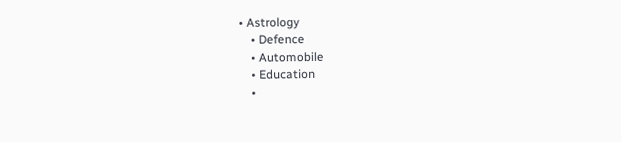• Astrology
    • Defence
    • Automobile
    • Education
    •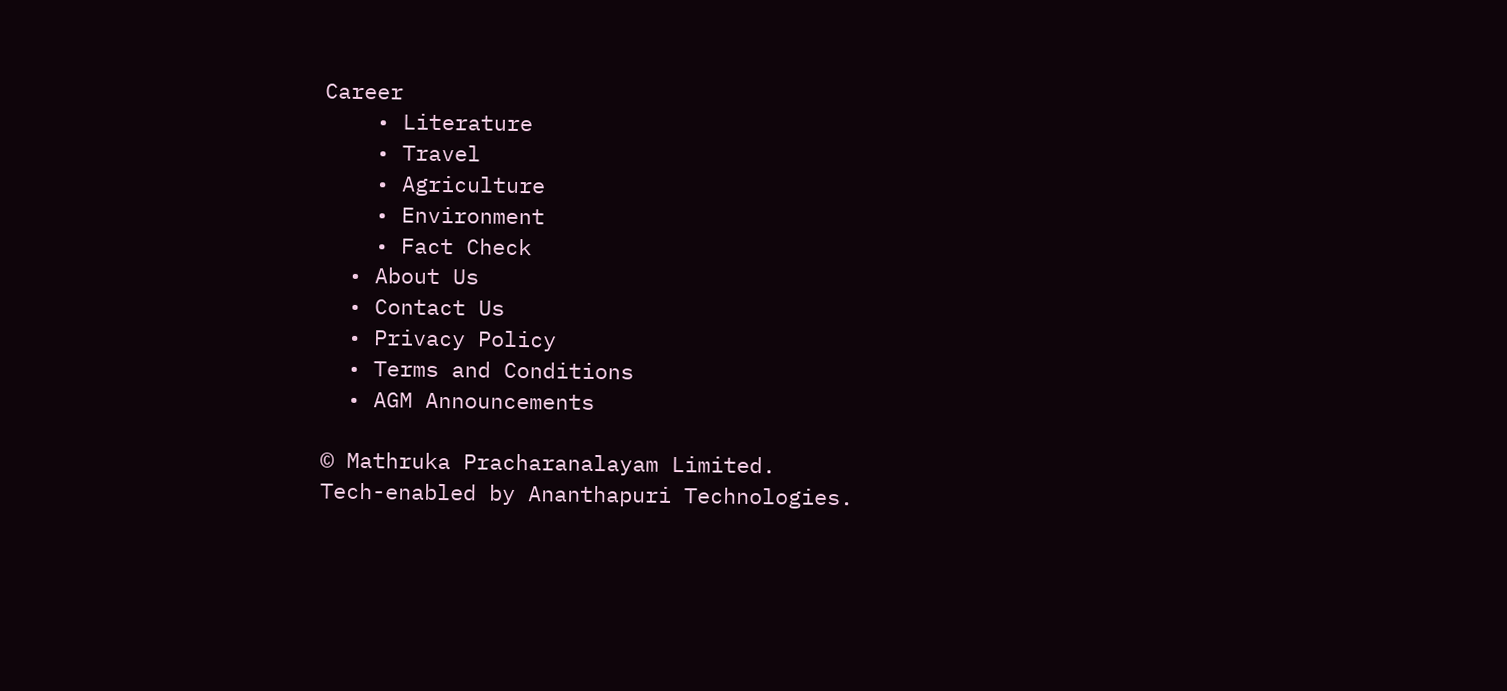Career
    • Literature
    • Travel
    • Agriculture
    • Environment
    • Fact Check
  • About Us
  • Contact Us
  • Privacy Policy
  • Terms and Conditions
  • AGM Announcements

© Mathruka Pracharanalayam Limited.
Tech-enabled by Ananthapuri Technologies.